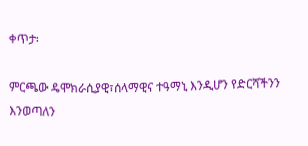ቀጥታ፡

ምርጫው ዴሞክራሲያዊ፣ሰላማዊና ተዓማኒ እንዲሆን የድርሻችንን እንወጣለን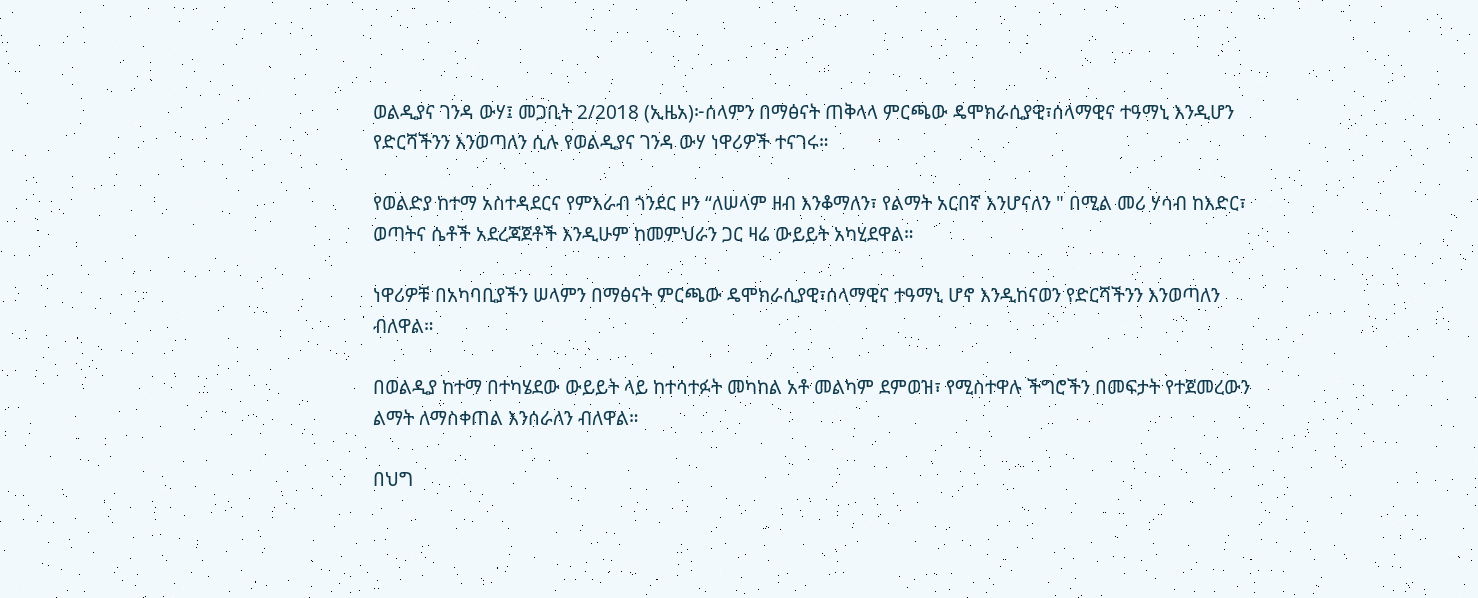ወልዲያና ገንዳ ውሃ፤ መጋቢት 2/2018 (ኢዜአ)፦ሰላምን በማፅናት ጠቅላላ ምርጫው ዴሞክራሲያዊ፣ሰላማዊና ተዓማኒ እንዲሆን የድርሻችንን እንወጣለን ሲሉ የወልዲያና ገንዳ ውሃ ነዋሪዎች ተናገሩ።

የወልድያ ከተማ አስተዳደርና የምእራብ ጎንደር ዞን “ለሠላም ዘብ እንቆማለን፣ የልማት አርበኛ እንሆናለን " በሚል መሪ ሃሳብ ከእድር፣ ወጣትና ሴቶች አደረጃጀቶች እንዲሁም ከመምህራን ጋር ዛሬ ውይይት አካሂደዋል።

ነዋሪዎቹ በአካባቢያችን ሠላምን በማፅናት ምርጫው ዴሞክራሲያዊ፣ሰላማዊና ተዓማኒ ሆኖ እንዲከናወን የድርሻችንን እንወጣለን ብለዋል።

በወልዲያ ከተማ በተካሄደው ውይይት ላይ ከተሳተፉት መካከል አቶ መልካም ደምወዝ፣ የሚስተዋሉ ችግሮችን በመፍታት የተጀመረውን ልማት ለማስቀጠል እንሰራለን ብለዋል።

በህግ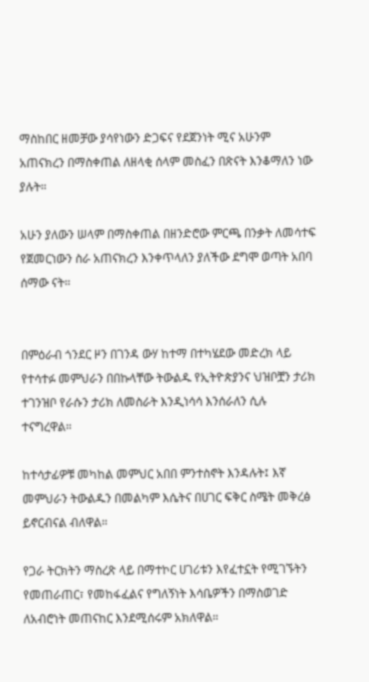ማስከበር ዘመቻው ያሳየነውን ድጋፍና የደጀንነት ሚና አሁንም አጠናክረን በማስቀጠል ለዘላቂ ሰላም መስፈን በጽናት እንቆማለን ነው ያሉት።

አሁን ያለውን ሠላም በማስቀጠል በዘንድሮው ምርጫ በንቃት ለመሳተፍ የጀመርነውን ስራ አጠናክረን እንቀጥላለን ያለችው ደግሞ ወጣት አበባ ሰማው ናት።


በምዕራብ ጎንደር ዞን በገንዳ ውሃ ከተማ በተካሄደው መድረክ ላይ የተሳተፉ መምህራን በበኩላቸው ትውልዱ የኢትዮጵያንና ህዝቦቿን ታሪክ ተገንዝቦ የራሱን ታሪክ ለመስራት እንዲነሳሳ እንሰራለን ሲሉ ተናግረዋል።

ከተሳታፊዎቹ መካከል መምህር አበበ ምንተስኖት እንዳሉት፤ እኛ መምህራን ትውልዱን በመልካም እሴትና በሀገር ፍቅር ስሜት መቅረፅ ይኖርብናል ብለዋል።

የጋራ ትርክትን ማስረጽ ላይ በማተኮር ሀገሪቱን እየፈተኗት የሚገኙትን የመጠራጠር፣ የመከፋፈልና የግለኝነት እሳቤዎችን በማስወገድ ለአብሮነት መጠናከር እንደሚሰሩም አክለዋል።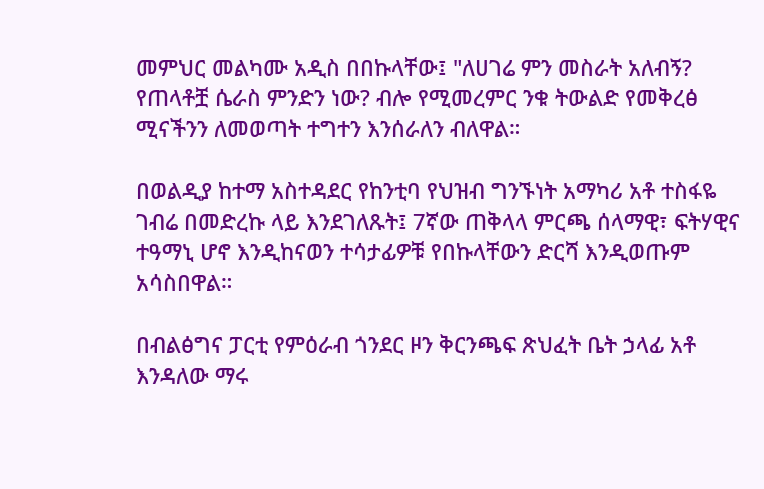መምህር መልካሙ አዲስ በበኩላቸው፤ "ለሀገሬ ምን መስራት አለብኝ? የጠላቶቿ ሴራስ ምንድን ነው? ብሎ የሚመረምር ንቁ ትውልድ የመቅረፅ ሚናችንን ለመወጣት ተግተን እንሰራለን ብለዋል።

በወልዲያ ከተማ አስተዳደር የከንቲባ የህዝብ ግንኙነት አማካሪ አቶ ተስፋዬ ገብሬ በመድረኩ ላይ እንደገለጹት፤ 7ኛው ጠቅላላ ምርጫ ሰላማዊ፣ ፍትሃዊና ተዓማኒ ሆኖ እንዲከናወን ተሳታፊዎቹ የበኩላቸውን ድርሻ እንዲወጡም አሳስበዋል።

በብልፅግና ፓርቲ የምዕራብ ጎንደር ዞን ቅርንጫፍ ጽህፈት ቤት ኃላፊ አቶ እንዳለው ማሩ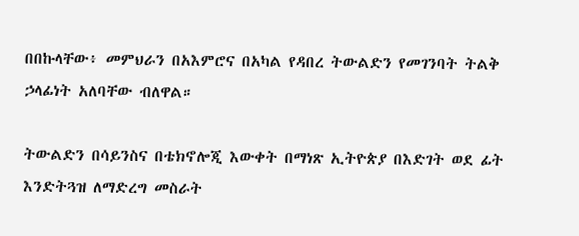በበኩላቸው፥ መምህራን በአእምሮና በአካል የዳበረ ትውልድን የመገንባት ትልቅ ኃላፊነት አለባቸው ብለዋል።

ትውልድን በሳይንስና በቴክኖሎጂ እውቀት በማነጽ ኢትዮጵያ በእድገት ወደ ፊት እንድትጓዝ ለማድረግ መስራት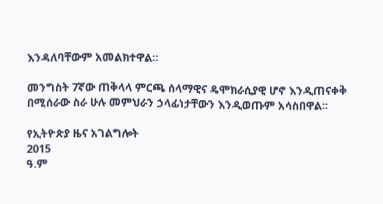እንዳለባቸውም አመልክተዋል።

መንግስት 7ኛው ጠቅላላ ምርጫ ሰላማዊና ዴሞክራሲያዊ ሆኖ እንዲጠናቀቅ በሚሰራው ስራ ሁሉ መምህራን ኃላፊነታቸውን እንዲወጡም አሳስበዋል።

የኢትዮጵያ ዜና አገልግሎት
2015
ዓ.ም